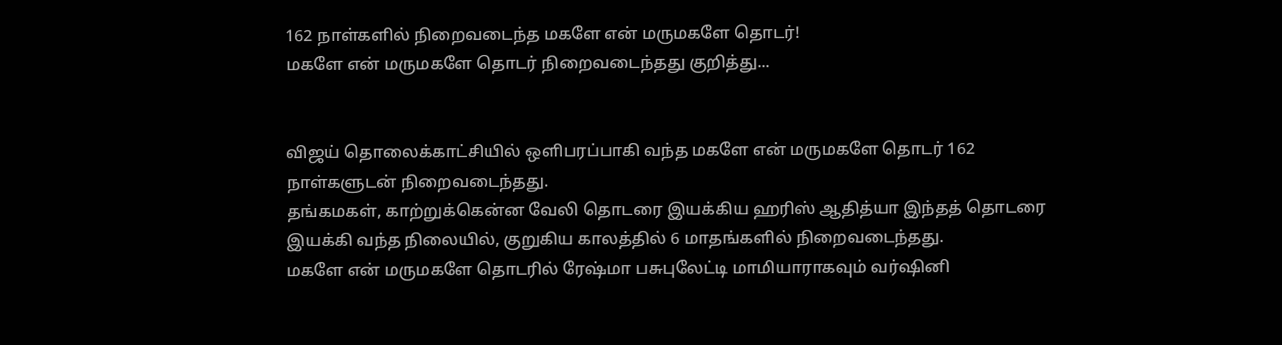162 நாள்களில் நிறைவடைந்த மகளே என் மருமகளே தொடர்!
மகளே என் மருமகளே தொடர் நிறைவடைந்தது குறித்து...


விஜய் தொலைக்காட்சியில் ஒளிபரப்பாகி வந்த மகளே என் மருமகளே தொடர் 162 நாள்களுடன் நிறைவடைந்தது.
தங்கமகள், காற்றுக்கென்ன வேலி தொடரை இயக்கிய ஹரிஸ் ஆதித்யா இந்தத் தொடரை இயக்கி வந்த நிலையில், குறுகிய காலத்தில் 6 மாதங்களில் நிறைவடைந்தது.
மகளே என் மருமகளே தொடரில் ரேஷ்மா பசுபுலேட்டி மாமியாராகவும் வர்ஷினி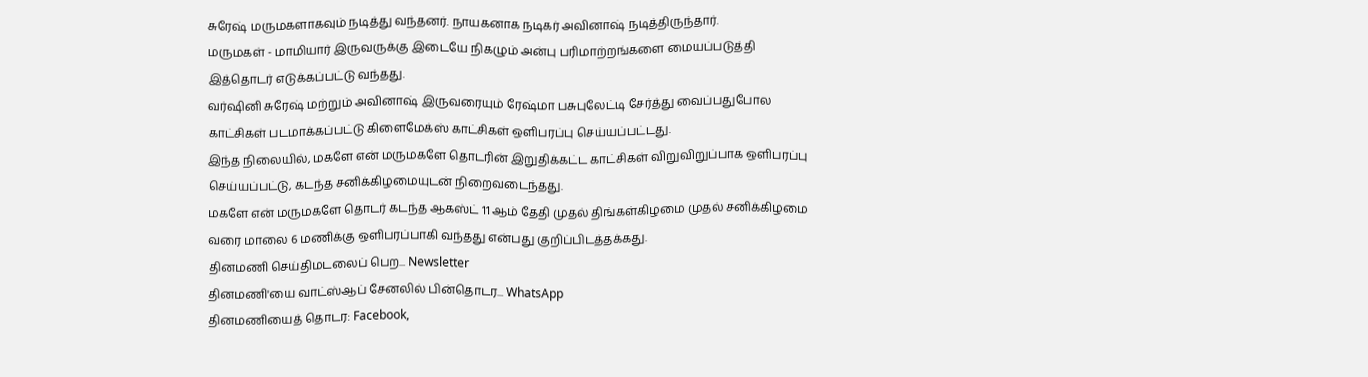சுரேஷ் மருமகளாகவும் நடித்து வந்தனர். நாயகனாக நடிகர் அவினாஷ் நடித்திருந்தார்.
மருமகள் - மாமியார் இருவருக்கு இடையே நிகழும் அன்பு பரிமாற்றங்களை மையப்படுத்தி இத்தொடர் எடுக்கப்பட்டு வந்தது.
வர்ஷினி சுரேஷ் மற்றும் அவினாஷ் இருவரையும் ரேஷ்மா பசுபுலேட்டி சேர்த்து வைப்பதுபோல காட்சிகள் படமாக்கப்பட்டு கிளைமேக்ஸ் காட்சிகள் ஒளிபரப்பு செய்யப்பட்டது.
இந்த நிலையில், மகளே என் மருமகளே தொடரின் இறுதிக்கட்ட காட்சிகள் விறுவிறுப்பாக ஒளிபரப்பு செய்யப்பட்டு, கடந்த சனிக்கிழமையுடன் நிறைவடைந்தது.
மகளே என் மருமகளே தொடர் கடந்த ஆகஸ்ட் 11 ஆம் தேதி முதல் திங்கள்கிழமை முதல் சனிக்கிழமை வரை மாலை 6 மணிக்கு ஒளிபரப்பாகி வந்தது என்பது குறிப்பிடத்தக்கது.
தினமணி செய்திமடலைப் பெற... Newsletter
தினமணி'யை வாட்ஸ்ஆப் சேனலில் பின்தொடர... WhatsApp
தினமணியைத் தொடர: Facebook,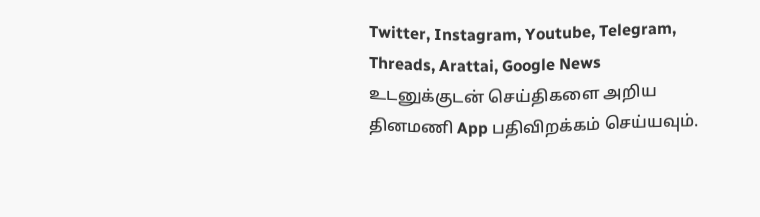Twitter, Instagram, Youtube, Telegram, Threads, Arattai, Google News
உடனுக்குடன் செய்திகளை அறிய தினமணி App பதிவிறக்கம் செய்யவும்.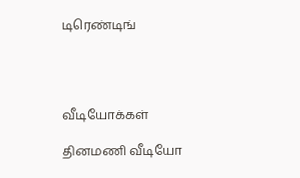டிரெண்டிங்




வீடியோக்கள்

தினமணி வீடியோ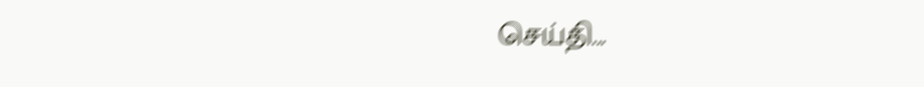செய்தி...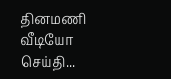தினமணி வீடியோ செய்தி...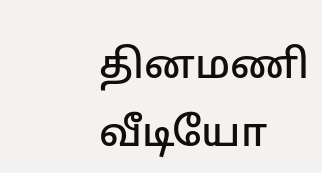தினமணி வீடியோ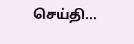செய்தி...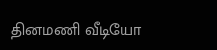தினமணி வீடியோ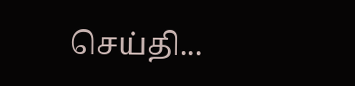செய்தி...